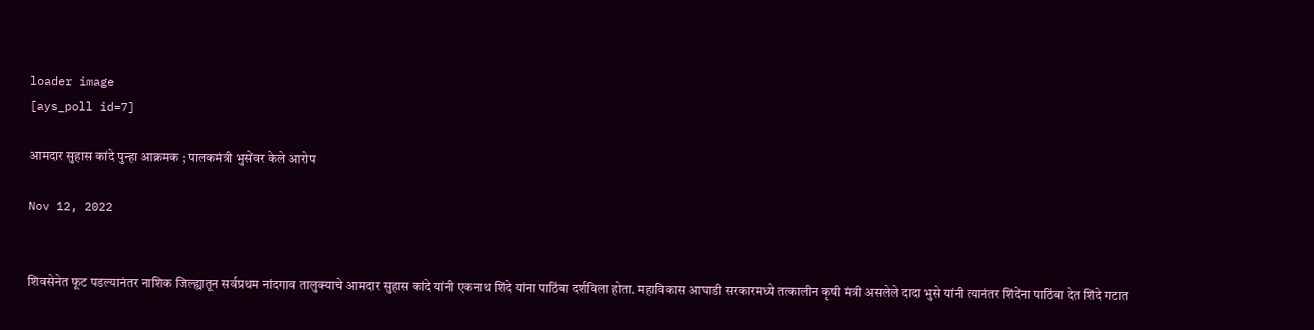loader image
[ays_poll id=7]

आमदार सुहास कांदे पुन्हा आक्रमक ; पालकमंत्री भुसेंवर केले आरोप

Nov 12, 2022


शिवसेनेत फूट पडल्यानंतर नाशिक जिल्ह्यातून सर्वप्रथम नांदगाव तालुक्याचे आमदार सुहास कांदे यांनी एकनाथ शिंदे यांना पाठिंबा दर्शविला होता. महाविकास आघाडी सरकारमध्ये तत्कालीन कृषी मंत्री असलेले दादा भुसे यांनी त्यानंतर शिंदेंना पाठिंबा देत शिंदे गटात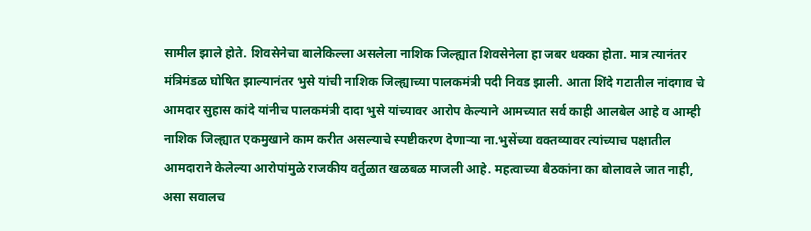सामील झाले होते. शिवसेनेचा बालेकिल्ला असलेला नाशिक जिल्ह्यात शिवसेनेला हा जबर धक्का होता. मात्र त्यानंतर मंत्रिमंडळ घोषित झाल्यानंतर भुसे यांची नाशिक जिल्ह्याच्या पालकमंत्री पदी निवड झाली. आता शिंदे गटातील नांदगाव चे आमदार सुहास कांदे यांनीच पालकमंत्री दादा भुसे यांच्यावर आरोप केल्याने आमच्यात सर्व काही आलबेल आहे व आम्ही नाशिक जिल्ह्यात एकमुखाने काम करीत असल्याचे स्पष्टीकरण देणाऱ्या ना.भुसेंच्या वक्तव्यावर त्यांच्याच पक्षातील आमदाराने केलेल्या आरोपांमुळे राजकीय वर्तुळात खळबळ माजली आहे. महत्वाच्या बैठकांना का बोलावले जात नाही, असा सवालच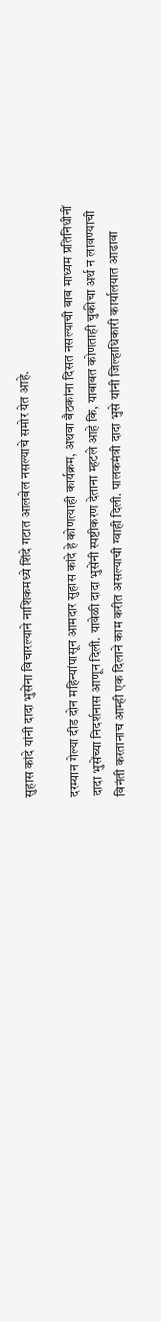सुहास कांदे यांनी दादा भुसेंना विचारल्याने नाशिकमध्ये शिंदे गटात आलबेल नसल्याचे समोर येत आहे.

दरम्यान गेल्या दीड दोन महिन्यांपासून आमदार सुहास कांदे हे कोणत्याही कार्यक्रम, अथवा बैठकांना दिसत नसल्याची बाब माध्यम प्रतिनिधीनीं दादा भुसेंच्या निदर्शनास आणून दिली. यावेळी दादा भुसेंनी स्पष्टीकरण देताना म्हटले आहे कि, याबाबत कोणताही चुकीचा अर्थ न लावण्याची विनंती करतानाच आम्ही एक दिलाने काम करीत असल्याची ग्वाही दिली. पालकमंत्री दादा भुसे यांनी जिल्हाधिकारी कार्यालयात आढावा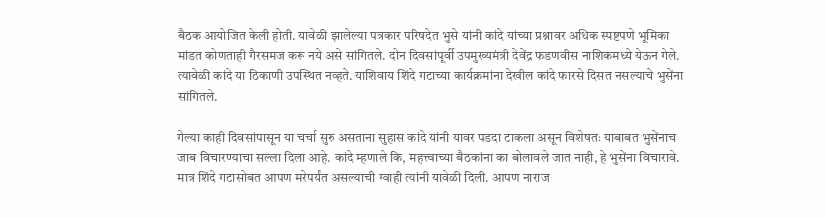बैठक आयोजित केली होती. यावेळी झालेल्या पत्रकार परिषदेत भुसे यांनी कांदे यांच्या प्रश्नावर अधिक स्पष्टपणे भूमिका मांडत कोणताही गैरसमज करू नये असे सांगितले. दोन दिवसांपूर्वी उपमुख्यमंत्री देवेंद्र फडणवीस नाशिकमध्ये येऊन गेले. त्यावेळी कांदे या ठिकाणी उपस्थित नव्हते. याशिवाय शिंदे गटाच्या कार्यक्रमांना देखील कांदे फारसे दिसत नसल्याचे भुसेंना सांगितले.

गेल्या काही दिवसांपासून या चर्चा सुरु असताना सुहास कांदे यांनी यावर पडदा टाकला असून विशेषतः याबाबत भुसेंनाच जाब विचारण्याचा सल्ला दिला आहे. कांदे म्हणाले कि, महत्त्वाच्या बैठकांना का बोलावले जात नाही, हे भुसेंना विचारावे. मात्र शिंदे गटासोबत आपण मरेपर्यंत असल्याची ग्वाही त्यांनी यावेळी दिली. आपण नाराज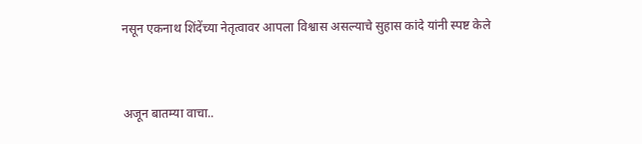नसून एकनाथ शिंदेंच्या नेतृत्वावर आपला विश्वास असल्याचे सुहास कांदे यांनी स्पष्ट केले


अजून बातम्या वाचा..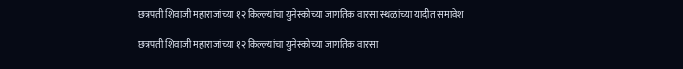छत्रपती शिवाजी महाराजांच्या १२ किल्ल्यांचा युनेस्कोच्या जागतिक वारसा स्थळांच्या यादीत समावेश

छत्रपती शिवाजी महाराजांच्या १२ किल्ल्यांचा युनेस्कोच्या जागतिक वारसा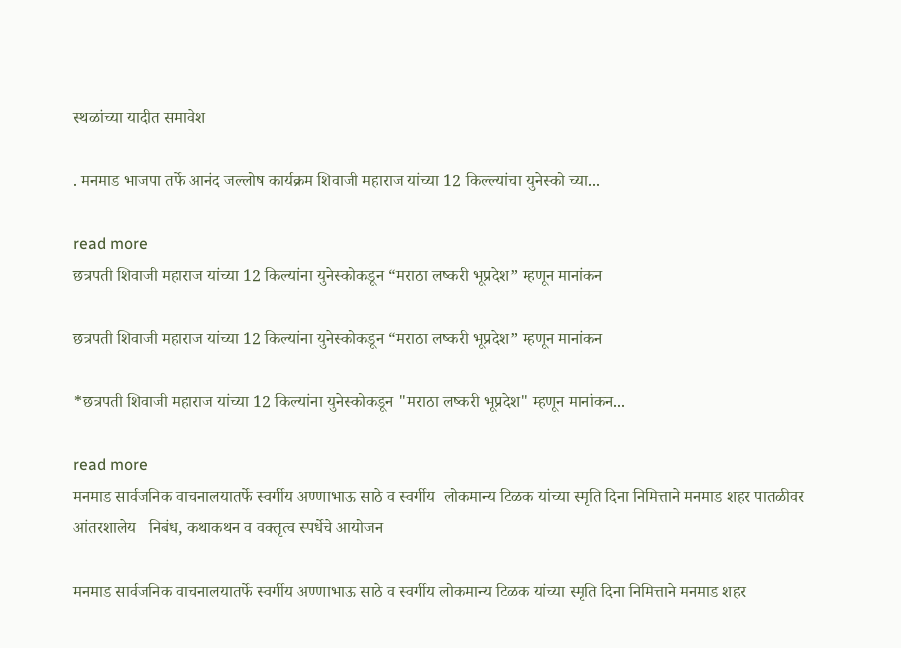स्थळांच्या यादीत समावेश

. मनमाड भाजपा तर्फे आनंद जल्लोष कार्यक्रम शिवाजी महाराज यांच्या 12 किल्ल्यांचा युनेस्को च्या...

read more
छत्रपती शिवाजी महाराज यांच्या 12 किल्यांना युनेस्कोकडून “मराठा लष्करी भूप्रदेश” म्हणून मानांकन

छत्रपती शिवाजी महाराज यांच्या 12 किल्यांना युनेस्कोकडून “मराठा लष्करी भूप्रदेश” म्हणून मानांकन

*छत्रपती शिवाजी महाराज यांच्या 12 किल्यांना युनेस्कोकडून "मराठा लष्करी भूप्रदेश" म्हणून मानांकन...

read more
मनमाड सार्वजनिक वाचनालयातर्फे स्वर्गीय अण्णाभाऊ साठे व स्वर्गीय  लोकमान्य टिळक यांच्या स्मृति दिना निमित्ताने मनमाड शहर पातळीवर आंतरशालेय   निबंध, कथाकथन व वक्तृत्व स्पर्धेचे आयोजन

मनमाड सार्वजनिक वाचनालयातर्फे स्वर्गीय अण्णाभाऊ साठे व स्वर्गीय लोकमान्य टिळक यांच्या स्मृति दिना निमित्ताने मनमाड शहर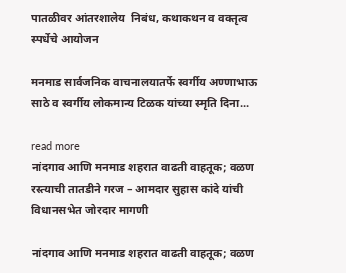पातळीवर आंतरशालेय  निबंध, कथाकथन व वक्तृत्व स्पर्धेचे आयोजन

मनमाड सार्वजनिक वाचनालयातर्फे स्वर्गीय अण्णाभाऊ साठे व स्वर्गीय लोकमान्य टिळक यांच्या स्मृति दिना...

read more
नांदगाव आणि मनमाड शहरात वाढती वाहतूक; वळण रस्त्याची तातडीने गरज – आमदार सुहास कांदे यांची विधानसभेत जोरदार मागणी

नांदगाव आणि मनमाड शहरात वाढती वाहतूक; वळण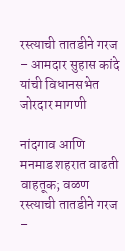रस्त्याची तातडीने गरज – आमदार सुहास कांदे यांची विधानसभेत जोरदार मागणी

नांदगाव आणि मनमाड शहरात वाढती वाहतूक; वळण रस्त्याची तातडीने गरज –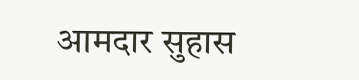आमदार सुहास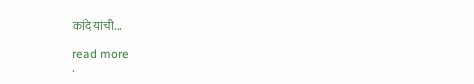कांदे यांची...

read more
.